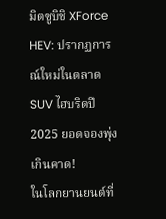มิตซูบิชิ XForce HEV: ปรากฏการณ์ใหม่ในตลาด SUV ไฮบริดปี 2025 ยอดจองพุ่งเกินคาด!
ในโลกยานยนต์ที่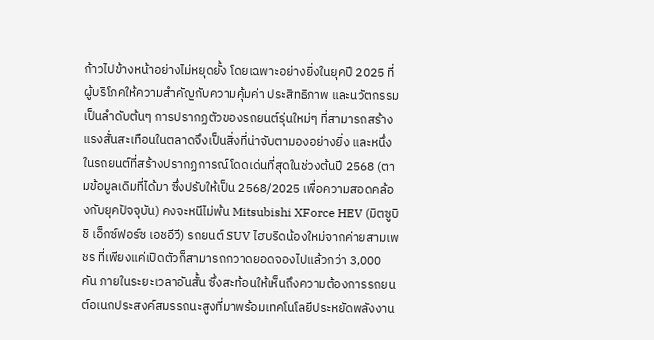ก้าวไปข้างหน้าอย่างไม่หยุดยั้ง โดยเฉพาะอย่างยิ่งในยุคปี 2025 ที่ผู้บริโภคให้ความสำคัญกับความคุ้มค่า ประสิทธิภาพ และนวัตกรรมเป็นลำดับต้นๆ การปรากฏตัวของรถยนต์รุ่นใหม่ๆ ที่สามารถสร้างแรงสั่นสะเทือนในตลาดจึงเป็นสิ่งที่น่าจับตามองอย่างยิ่ง และหนึ่งในรถยนต์ที่สร้างปรากฏการณ์โดดเด่นที่สุดในช่วงต้นปี 2568 (ตามข้อมูลเดิมที่ได้มา ซึ่งปรับให้เป็น 2568/2025 เพื่อความสอดคล้องกับยุคปัจจุบัน) คงจะหนีไม่พ้น Mitsubishi XForce HEV (มิตซูบิชิ เอ็กซ์ฟอร์ซ เอชอีวี) รถยนต์ SUV ไฮบริดน้องใหม่จากค่ายสามเพชร ที่เพียงแค่เปิดตัวก็สามารถกวาดยอดจองไปแล้วกว่า 3,000 คัน ภายในระยะเวลาอันสั้น ซึ่งสะท้อนให้เห็นถึงความต้องการรถยนต์อเนกประสงค์สมรรถนะสูงที่มาพร้อมเทคโนโลยีประหยัดพลังงาน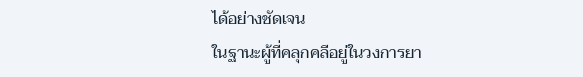ได้อย่างชัดเจน
ในฐานะผู้ที่คลุกคลีอยู่ในวงการยา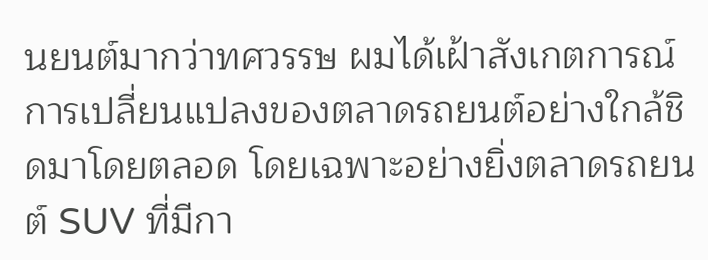นยนต์มากว่าทศวรรษ ผมได้เฝ้าสังเกตการณ์การเปลี่ยนแปลงของตลาดรถยนต์อย่างใกล้ชิดมาโดยตลอด โดยเฉพาะอย่างยิ่งตลาดรถยนต์ SUV ที่มีกา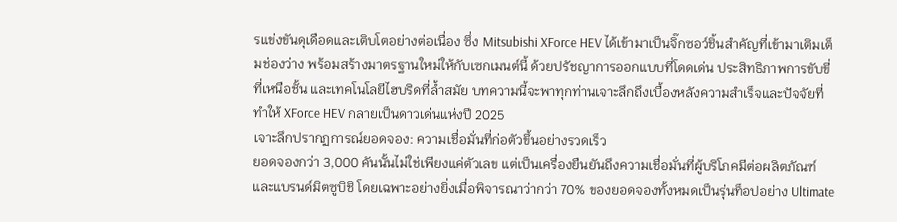รแข่งขันดุเดือดและเติบโตอย่างต่อเนื่อง ซึ่ง Mitsubishi XForce HEV ได้เข้ามาเป็นจิ๊กซอว์ชิ้นสำคัญที่เข้ามาเติมเต็มช่องว่าง พร้อมสร้างมาตรฐานใหม่ให้กับเซกเมนต์นี้ ด้วยปรัชญาการออกแบบที่โดดเด่น ประสิทธิภาพการขับขี่ที่เหนือชั้น และเทคโนโลยีไฮบริดที่ล้ำสมัย บทความนี้จะพาทุกท่านเจาะลึกถึงเบื้องหลังความสำเร็จและปัจจัยที่ทำให้ XForce HEV กลายเป็นดาวเด่นแห่งปี 2025
เจาะลึกปรากฏการณ์ยอดจอง: ความเชื่อมั่นที่ก่อตัวขึ้นอย่างรวดเร็ว
ยอดจองกว่า 3,000 คันนั้นไม่ใช่เพียงแค่ตัวเลข แต่เป็นเครื่องยืนยันถึงความเชื่อมั่นที่ผู้บริโภคมีต่อผลิตภัณฑ์และแบรนด์มิตซูบิชิ โดยเฉพาะอย่างยิ่งเมื่อพิจารณาว่ากว่า 70% ของยอดจองทั้งหมดเป็นรุ่นท็อปอย่าง Ultimate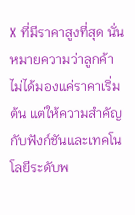X ที่มีราคาสูงที่สุด นั่นหมายความว่าลูกค้าไม่ได้มองแค่ราคาเริ่มต้น แต่ให้ความสำคัญกับฟังก์ชันและเทคโนโลยีระดับพ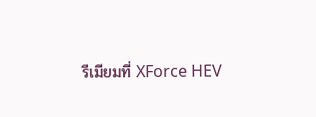รีเมียมที่ XForce HEV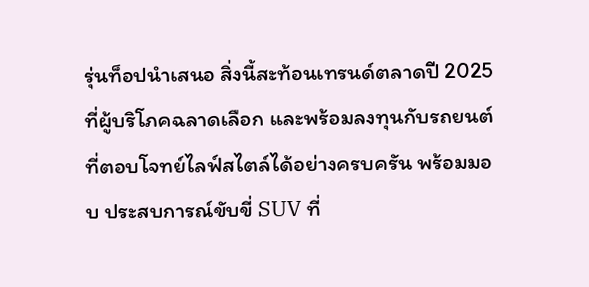รุ่นท็อปนำเสนอ สิ่งนี้สะท้อนเทรนด์ตลาดปี 2025 ที่ผู้บริโภคฉลาดเลือก และพร้อมลงทุนกับรถยนต์ที่ตอบโจทย์ไลฟ์สไตล์ได้อย่างครบครัน พร้อมมอบ ประสบการณ์ขับขี่ SUV ที่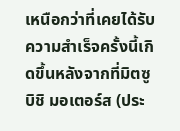เหนือกว่าที่เคยได้รับ
ความสำเร็จครั้งนี้เกิดขึ้นหลังจากที่มิตซูบิชิ มอเตอร์ส (ประ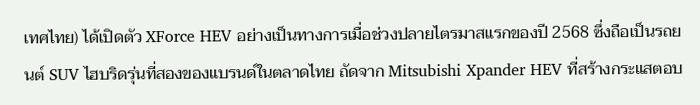เทศไทย) ได้เปิดตัว XForce HEV อย่างเป็นทางการเมื่อช่วงปลายไตรมาสแรกของปี 2568 ซึ่งถือเป็นรถยนต์ SUV ไฮบริดรุ่นที่สองของแบรนด์ในตลาดไทย ถัดจาก Mitsubishi Xpander HEV ที่สร้างกระแสตอบ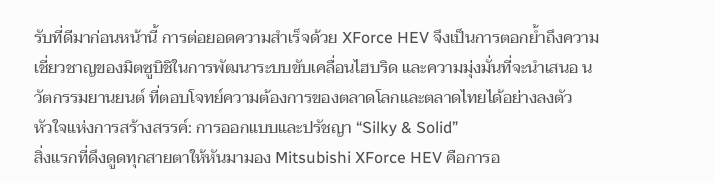รับที่ดีมาก่อนหน้านี้ การต่อยอดความสำเร็จด้วย XForce HEV จึงเป็นการตอกย้ำถึงความเชี่ยวชาญของมิตซูบิชิในการพัฒนาระบบขับเคลื่อนไฮบริด และความมุ่งมั่นที่จะนำเสนอ นวัตกรรมยานยนต์ ที่ตอบโจทย์ความต้องการของตลาดโลกและตลาดไทยได้อย่างลงตัว
หัวใจแห่งการสร้างสรรค์: การออกแบบและปรัชญา “Silky & Solid”
สิ่งแรกที่ดึงดูดทุกสายตาให้หันมามอง Mitsubishi XForce HEV คือการอ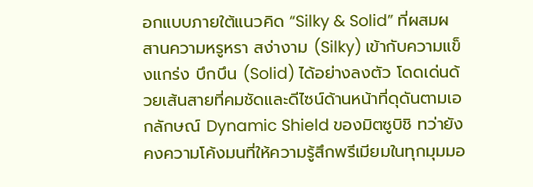อกแบบภายใต้แนวคิด “Silky & Solid” ที่ผสมผสานความหรูหรา สง่างาม (Silky) เข้ากับความแข็งแกร่ง บึกบึน (Solid) ได้อย่างลงตัว โดดเด่นด้วยเส้นสายที่คมชัดและดีไซน์ด้านหน้าที่ดุดันตามเอกลักษณ์ Dynamic Shield ของมิตซูบิชิ ทว่ายังคงความโค้งมนที่ให้ความรู้สึกพรีเมียมในทุกมุมมอ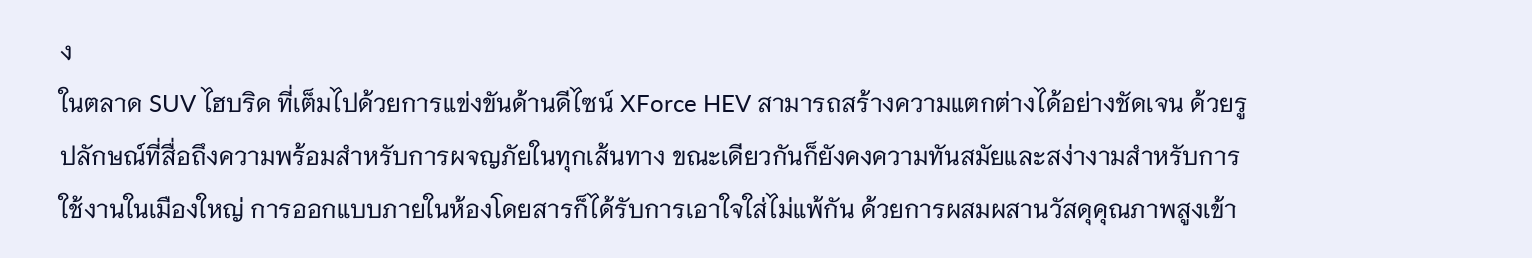ง
ในตลาด SUV ไฮบริด ที่เต็มไปด้วยการแข่งขันด้านดีไซน์ XForce HEV สามารถสร้างความแตกต่างได้อย่างชัดเจน ด้วยรูปลักษณ์ที่สื่อถึงความพร้อมสำหรับการผจญภัยในทุกเส้นทาง ขณะเดียวกันก็ยังคงความทันสมัยและสง่างามสำหรับการใช้งานในเมืองใหญ่ การออกแบบภายในห้องโดยสารก็ได้รับการเอาใจใส่ไม่แพ้กัน ด้วยการผสมผสานวัสดุคุณภาพสูงเข้า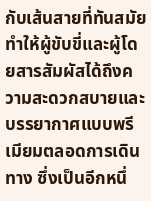กับเส้นสายที่ทันสมัย ทำให้ผู้ขับขี่และผู้โดยสารสัมผัสได้ถึงความสะดวกสบายและบรรยากาศแบบพรีเมียมตลอดการเดินทาง ซึ่งเป็นอีกหนึ่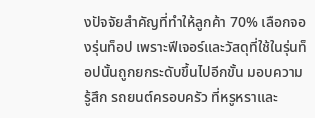งปัจจัยสำคัญที่ทำให้ลูกค้า 70% เลือกจองรุ่นท็อป เพราะฟีเจอร์และวัสดุที่ใช้ในรุ่นท็อปนั้นถูกยกระดับขึ้นไปอีกขั้น มอบความรู้สึก รถยนต์ครอบครัว ที่หรูหราและ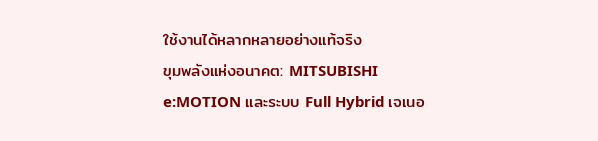ใช้งานได้หลากหลายอย่างแท้จริง
ขุมพลังแห่งอนาคต: MITSUBISHI e:MOTION และระบบ Full Hybrid เจเนอ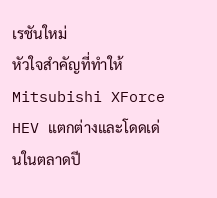เรชันใหม่
หัวใจสำคัญที่ทำให้ Mitsubishi XForce HEV แตกต่างและโดดเด่นในตลาดปี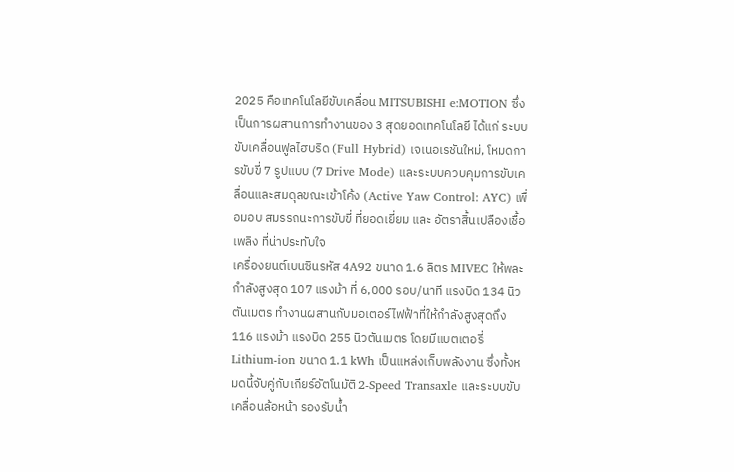2025 คือเทคโนโลยีขับเคลื่อน MITSUBISHI e:MOTION ซึ่งเป็นการผสานการทำงานของ 3 สุดยอดเทคโนโลยี ได้แก่ ระบบขับเคลื่อนฟูลไฮบริด (Full Hybrid) เจเนอเรชันใหม่, โหมดการขับขี่ 7 รูปแบบ (7 Drive Mode) และระบบควบคุมการขับเคลื่อนและสมดุลขณะเข้าโค้ง (Active Yaw Control: AYC) เพื่อมอบ สมรรถนะการขับขี่ ที่ยอดเยี่ยม และ อัตราสิ้นเปลืองเชื้อเพลิง ที่น่าประทับใจ
เครื่องยนต์เบนซินรหัส 4A92 ขนาด 1.6 ลิตร MIVEC ให้พละกำลังสูงสุด 107 แรงม้า ที่ 6,000 รอบ/นาที แรงบิด 134 นิวตันเมตร ทำงานผสานกับมอเตอร์ไฟฟ้าที่ให้กำลังสูงสุดถึง 116 แรงม้า แรงบิด 255 นิวตันเมตร โดยมีแบตเตอรี่ Lithium-ion ขนาด 1.1 kWh เป็นแหล่งเก็บพลังงาน ซึ่งทั้งหมดนี้จับคู่กับเกียร์อัตโนมัติ 2-Speed Transaxle และระบบขับเคลื่อนล้อหน้า รองรับน้ำ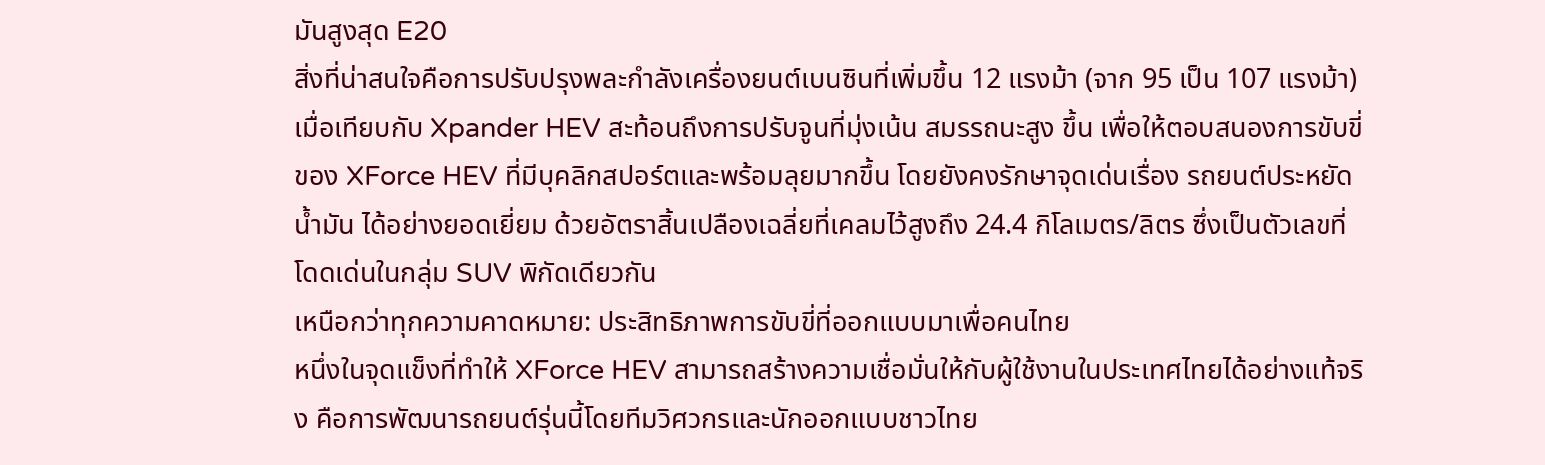มันสูงสุด E20
สิ่งที่น่าสนใจคือการปรับปรุงพละกำลังเครื่องยนต์เบนซินที่เพิ่มขึ้น 12 แรงม้า (จาก 95 เป็น 107 แรงม้า) เมื่อเทียบกับ Xpander HEV สะท้อนถึงการปรับจูนที่มุ่งเน้น สมรรถนะสูง ขึ้น เพื่อให้ตอบสนองการขับขี่ของ XForce HEV ที่มีบุคลิกสปอร์ตและพร้อมลุยมากขึ้น โดยยังคงรักษาจุดเด่นเรื่อง รถยนต์ประหยัดน้ำมัน ได้อย่างยอดเยี่ยม ด้วยอัตราสิ้นเปลืองเฉลี่ยที่เคลมไว้สูงถึง 24.4 กิโลเมตร/ลิตร ซึ่งเป็นตัวเลขที่โดดเด่นในกลุ่ม SUV พิกัดเดียวกัน
เหนือกว่าทุกความคาดหมาย: ประสิทธิภาพการขับขี่ที่ออกแบบมาเพื่อคนไทย
หนึ่งในจุดแข็งที่ทำให้ XForce HEV สามารถสร้างความเชื่อมั่นให้กับผู้ใช้งานในประเทศไทยได้อย่างแท้จริง คือการพัฒนารถยนต์รุ่นนี้โดยทีมวิศวกรและนักออกแบบชาวไทย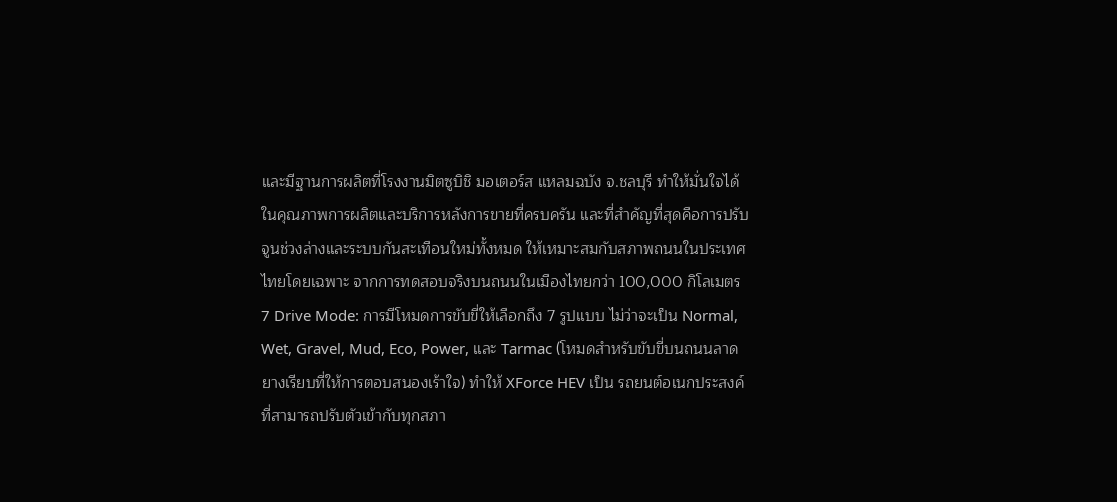และมีฐานการผลิตที่โรงงานมิตซูบิชิ มอเตอร์ส แหลมฉบัง จ.ชลบุรี ทำให้มั่นใจได้ในคุณภาพการผลิตและบริการหลังการขายที่ครบครัน และที่สำคัญที่สุดคือการปรับจูนช่วงล่างและระบบกันสะเทือนใหม่ทั้งหมด ให้เหมาะสมกับสภาพถนนในประเทศไทยโดยเฉพาะ จากการทดสอบจริงบนถนนในเมืองไทยกว่า 100,000 กิโลเมตร
7 Drive Mode: การมีโหมดการขับขี่ให้เลือกถึง 7 รูปแบบ ไม่ว่าจะเป็น Normal, Wet, Gravel, Mud, Eco, Power, และ Tarmac (โหมดสำหรับขับขี่บนถนนลาดยางเรียบที่ให้การตอบสนองเร้าใจ) ทำให้ XForce HEV เป็น รถยนต์อเนกประสงค์ ที่สามารถปรับตัวเข้ากับทุกสภา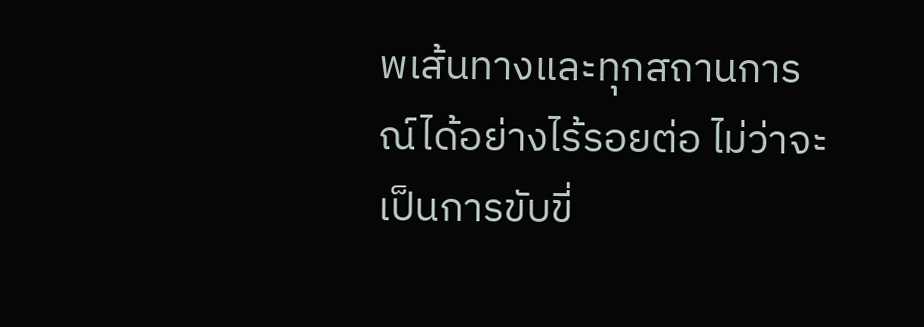พเส้นทางและทุกสถานการณ์ได้อย่างไร้รอยต่อ ไม่ว่าจะเป็นการขับขี่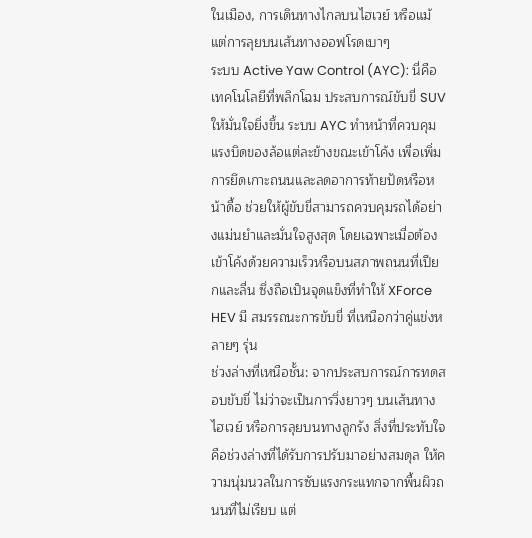ในเมือง, การเดินทางไกลบนไฮเวย์ หรือแม้แต่การลุยบนเส้นทางออฟโรดเบาๆ
ระบบ Active Yaw Control (AYC): นี่คือเทคโนโลยีที่พลิกโฉม ประสบการณ์ขับขี่ SUV ให้มั่นใจยิ่งขึ้น ระบบ AYC ทำหน้าที่ควบคุมแรงบิดของล้อแต่ละข้างขณะเข้าโค้ง เพื่อเพิ่มการยึดเกาะถนนและลดอาการท้ายปัดหรือหน้าดื้อ ช่วยให้ผู้ขับขี่สามารถควบคุมรถได้อย่างแม่นยำและมั่นใจสูงสุด โดยเฉพาะเมื่อต้องเข้าโค้งด้วยความเร็วหรือบนสภาพถนนที่เปียกและลื่น ซึ่งถือเป็นจุดแข็งที่ทำให้ XForce HEV มี สมรรถนะการขับขี่ ที่เหนือกว่าคู่แข่งหลายๆ รุ่น
ช่วงล่างที่เหนือชั้น: จากประสบการณ์การทดสอบขับขี่ ไม่ว่าจะเป็นการวิ่งยาวๆ บนเส้นทางไฮเวย์ หรือการลุยบนทางลูกรัง สิ่งที่ประทับใจคือช่วงล่างที่ได้รับการปรับมาอย่างสมดุล ให้ความนุ่มนวลในการซับแรงกระแทกจากพื้นผิวถนนที่ไม่เรียบ แต่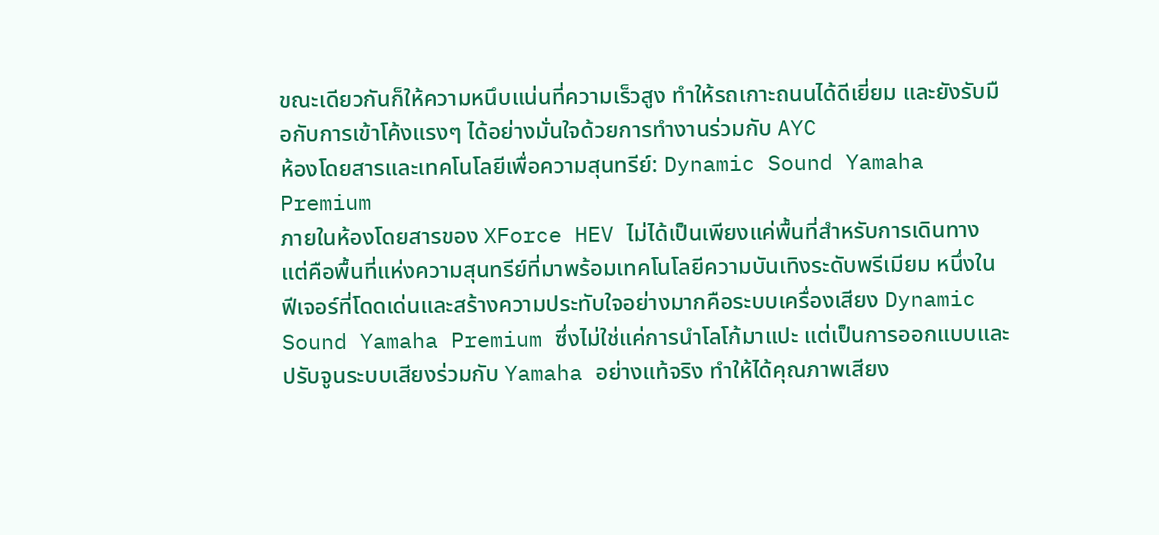ขณะเดียวกันก็ให้ความหนึบแน่นที่ความเร็วสูง ทำให้รถเกาะถนนได้ดีเยี่ยม และยังรับมือกับการเข้าโค้งแรงๆ ได้อย่างมั่นใจด้วยการทำงานร่วมกับ AYC
ห้องโดยสารและเทคโนโลยีเพื่อความสุนทรีย์: Dynamic Sound Yamaha Premium
ภายในห้องโดยสารของ XForce HEV ไม่ได้เป็นเพียงแค่พื้นที่สำหรับการเดินทาง แต่คือพื้นที่แห่งความสุนทรีย์ที่มาพร้อมเทคโนโลยีความบันเทิงระดับพรีเมียม หนึ่งในฟีเจอร์ที่โดดเด่นและสร้างความประทับใจอย่างมากคือระบบเครื่องเสียง Dynamic Sound Yamaha Premium ซึ่งไม่ใช่แค่การนำโลโก้มาแปะ แต่เป็นการออกแบบและปรับจูนระบบเสียงร่วมกับ Yamaha อย่างแท้จริง ทำให้ได้คุณภาพเสียง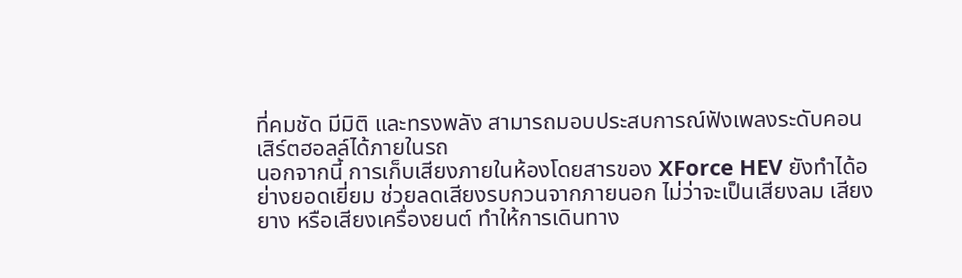ที่คมชัด มีมิติ และทรงพลัง สามารถมอบประสบการณ์ฟังเพลงระดับคอนเสิร์ตฮอลล์ได้ภายในรถ
นอกจากนี้ การเก็บเสียงภายในห้องโดยสารของ XForce HEV ยังทำได้อย่างยอดเยี่ยม ช่วยลดเสียงรบกวนจากภายนอก ไม่ว่าจะเป็นเสียงลม เสียงยาง หรือเสียงเครื่องยนต์ ทำให้การเดินทาง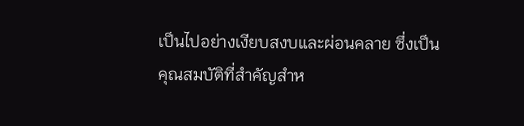เป็นไปอย่างเงียบสงบและผ่อนคลาย ซึ่งเป็นคุณสมบัติที่สำคัญสำห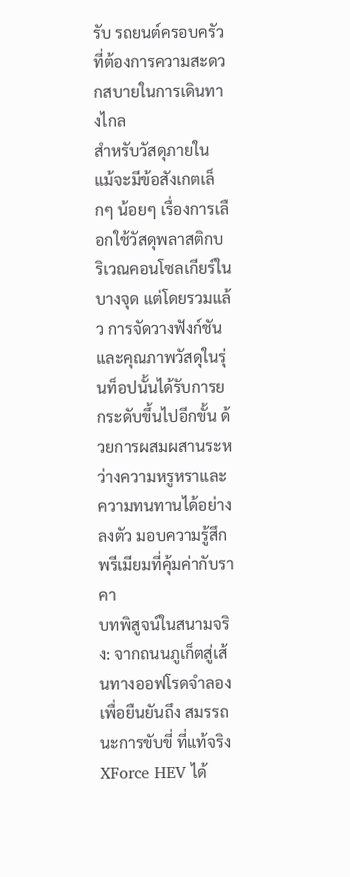รับ รถยนต์ครอบครัว ที่ต้องการความสะดวกสบายในการเดินทางไกล
สำหรับวัสดุภายใน แม้จะมีข้อสังเกตเล็กๆ น้อยๆ เรื่องการเลือกใช้วัสดุพลาสติกบริเวณคอนโซลเกียร์ในบางจุด แต่โดยรวมแล้ว การจัดวางฟังก์ชันและคุณภาพวัสดุในรุ่นท็อปนั้นได้รับการยกระดับขึ้นไปอีกขั้น ด้วยการผสมผสานระหว่างความหรูหราและความทนทานได้อย่างลงตัว มอบความรู้สึกพรีเมียมที่คุ้มค่ากับราคา
บทพิสูจน์ในสนามจริง: จากถนนภูเก็ตสู่เส้นทางออฟโรดจำลอง
เพื่อยืนยันถึง สมรรถนะการขับขี่ ที่แท้จริง XForce HEV ได้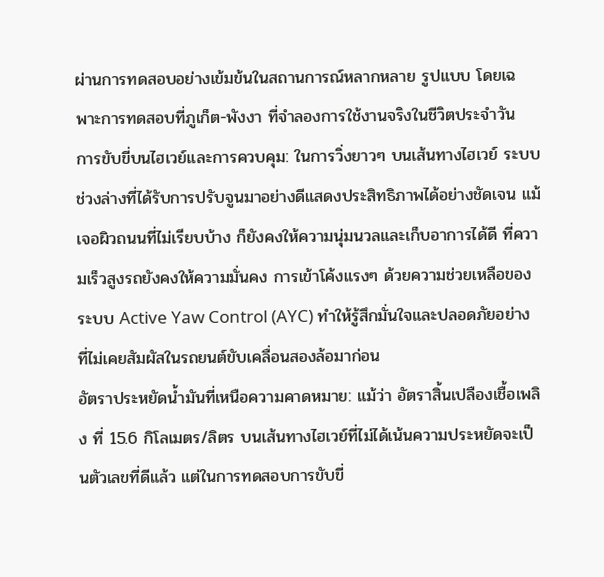ผ่านการทดสอบอย่างเข้มข้นในสถานการณ์หลากหลาย รูปแบบ โดยเฉพาะการทดสอบที่ภูเก็ต-พังงา ที่จำลองการใช้งานจริงในชีวิตประจำวัน
การขับขี่บนไฮเวย์และการควบคุม: ในการวิ่งยาวๆ บนเส้นทางไฮเวย์ ระบบช่วงล่างที่ได้รับการปรับจูนมาอย่างดีแสดงประสิทธิภาพได้อย่างชัดเจน แม้เจอผิวถนนที่ไม่เรียบบ้าง ก็ยังคงให้ความนุ่มนวลและเก็บอาการได้ดี ที่ความเร็วสูงรถยังคงให้ความมั่นคง การเข้าโค้งแรงๆ ด้วยความช่วยเหลือของ ระบบ Active Yaw Control (AYC) ทำให้รู้สึกมั่นใจและปลอดภัยอย่างที่ไม่เคยสัมผัสในรถยนต์ขับเคลื่อนสองล้อมาก่อน
อัตราประหยัดน้ำมันที่เหนือความคาดหมาย: แม้ว่า อัตราสิ้นเปลืองเชื้อเพลิง ที่ 15.6 กิโลเมตร/ลิตร บนเส้นทางไฮเวย์ที่ไม่ได้เน้นความประหยัดจะเป็นตัวเลขที่ดีแล้ว แต่ในการทดสอบการขับขี่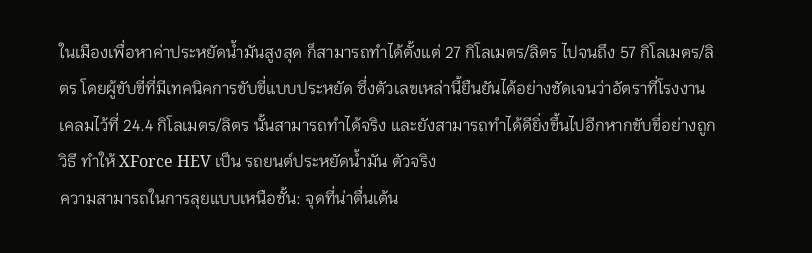ในเมืองเพื่อหาค่าประหยัดน้ำมันสูงสุด ก็สามารถทำได้ตั้งแต่ 27 กิโลเมตร/ลิตร ไปจนถึง 57 กิโลเมตร/ลิตร โดยผู้ขับขี่ที่มีเทคนิคการขับขี่แบบประหยัด ซึ่งตัวเลขเหล่านี้ยืนยันได้อย่างชัดเจนว่าอัตราที่โรงงานเคลมไว้ที่ 24.4 กิโลเมตร/ลิตร นั้นสามารถทำได้จริง และยังสามารถทำได้ดียิ่งขึ้นไปอีกหากขับขี่อย่างถูกวิธี ทำให้ XForce HEV เป็น รถยนต์ประหยัดน้ำมัน ตัวจริง
ความสามารถในการลุยแบบเหนือชั้น: จุดที่น่าตื่นเต้น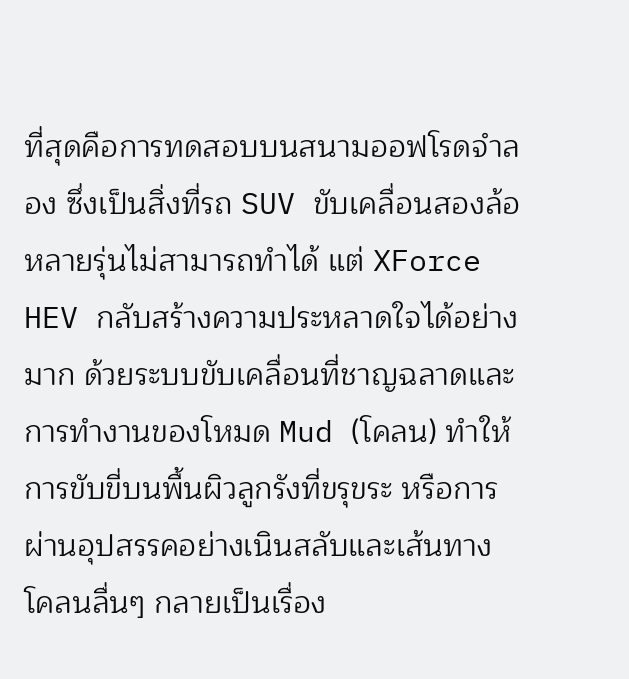ที่สุดคือการทดสอบบนสนามออฟโรดจำลอง ซึ่งเป็นสิ่งที่รถ SUV ขับเคลื่อนสองล้อหลายรุ่นไม่สามารถทำได้ แต่ XForce HEV กลับสร้างความประหลาดใจได้อย่างมาก ด้วยระบบขับเคลื่อนที่ชาญฉลาดและการทำงานของโหมด Mud (โคลน) ทำให้การขับขี่บนพื้นผิวลูกรังที่ขรุขระ หรือการผ่านอุปสรรคอย่างเนินสลับและเส้นทางโคลนลื่นๆ กลายเป็นเรื่อง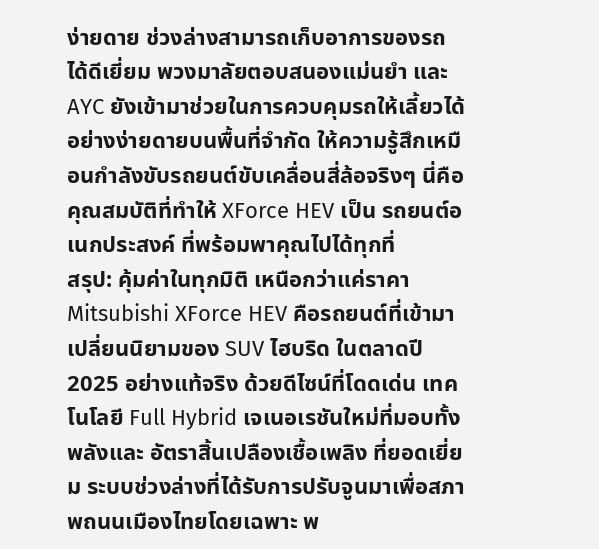ง่ายดาย ช่วงล่างสามารถเก็บอาการของรถได้ดีเยี่ยม พวงมาลัยตอบสนองแม่นยำ และ AYC ยังเข้ามาช่วยในการควบคุมรถให้เลี้ยวได้อย่างง่ายดายบนพื้นที่จำกัด ให้ความรู้สึกเหมือนกำลังขับรถยนต์ขับเคลื่อนสี่ล้อจริงๆ นี่คือคุณสมบัติที่ทำให้ XForce HEV เป็น รถยนต์อเนกประสงค์ ที่พร้อมพาคุณไปได้ทุกที่
สรุป: คุ้มค่าในทุกมิติ เหนือกว่าแค่ราคา
Mitsubishi XForce HEV คือรถยนต์ที่เข้ามาเปลี่ยนนิยามของ SUV ไฮบริด ในตลาดปี 2025 อย่างแท้จริง ด้วยดีไซน์ที่โดดเด่น เทคโนโลยี Full Hybrid เจเนอเรชันใหม่ที่มอบทั้งพลังและ อัตราสิ้นเปลืองเชื้อเพลิง ที่ยอดเยี่ยม ระบบช่วงล่างที่ได้รับการปรับจูนมาเพื่อสภาพถนนเมืองไทยโดยเฉพาะ พ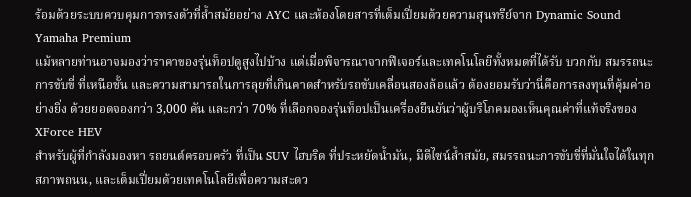ร้อมด้วยระบบควบคุมการทรงตัวที่ล้ำสมัยอย่าง AYC และห้องโดยสารที่เต็มเปี่ยมด้วยความสุนทรีย์จาก Dynamic Sound Yamaha Premium
แม้หลายท่านอาจมองว่าราคาของรุ่นท็อปดูสูงไปบ้าง แต่เมื่อพิจารณาจากฟีเจอร์และเทคโนโลยีทั้งหมดที่ได้รับ บวกกับ สมรรถนะการขับขี่ ที่เหนือชั้น และความสามารถในการลุยที่เกินคาดสำหรับรถขับเคลื่อนสองล้อแล้ว ต้องยอมรับว่านี่คือการลงทุนที่คุ้มค่าอย่างยิ่ง ด้วยยอดจองกว่า 3,000 คัน และกว่า 70% ที่เลือกจองรุ่นท็อปเป็นเครื่องยืนยันว่าผู้บริโภคมองเห็นคุณค่าที่แท้จริงของ XForce HEV
สำหรับผู้ที่กำลังมองหา รถยนต์ครอบครัว ที่เป็น SUV ไฮบริด ที่ประหยัดน้ำมัน, มีดีไซน์ล้ำสมัย, สมรรถนะการขับขี่ที่มั่นใจได้ในทุกสภาพถนน, และเต็มเปี่ยมด้วยเทคโนโลยีเพื่อความสะดว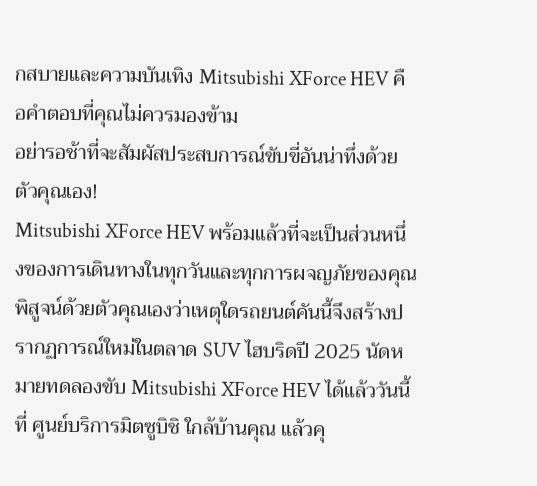กสบายและความบันเทิง Mitsubishi XForce HEV คือคำตอบที่คุณไม่ควรมองข้าม
อย่ารอช้าที่จะสัมผัสประสบการณ์ขับขี่อันน่าทึ่งด้วยตัวคุณเอง!
Mitsubishi XForce HEV พร้อมแล้วที่จะเป็นส่วนหนึ่งของการเดินทางในทุกวันและทุกการผจญภัยของคุณ พิสูจน์ด้วยตัวคุณเองว่าเหตุใดรถยนต์คันนี้จึงสร้างปรากฏการณ์ใหม่ในตลาด SUV ไฮบริดปี 2025 นัดหมายทดลองขับ Mitsubishi XForce HEV ได้แล้ววันนี้ที่ ศูนย์บริการมิตซูบิชิ ใกล้บ้านคุณ แล้วคุ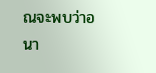ณจะพบว่าอนา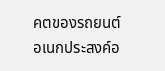คตของรถยนต์อเนกประสงค์อ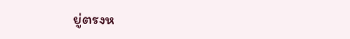ยู่ตรงห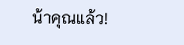น้าคุณแล้ว!